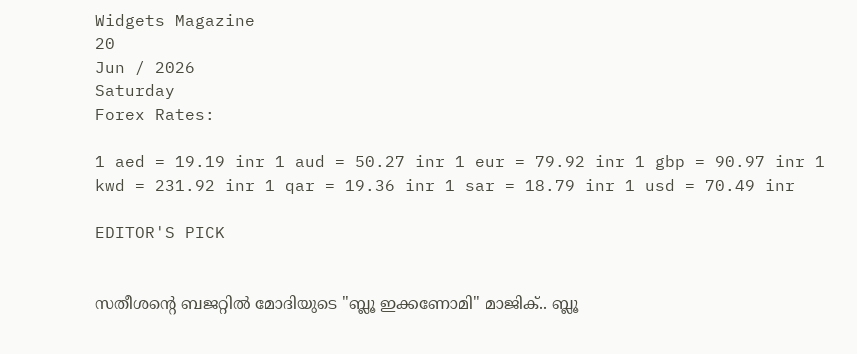Widgets Magazine
20
Jun / 2026
Saturday
Forex Rates:

1 aed = 19.19 inr 1 aud = 50.27 inr 1 eur = 79.92 inr 1 gbp = 90.97 inr 1 kwd = 231.92 inr 1 qar = 19.36 inr 1 sar = 18.79 inr 1 usd = 70.49 inr

EDITOR'S PICK


സതീശന്റെ ബജറ്റിൽ മോദിയുടെ "ബ്ലൂ ഇക്കണോമി" മാജിക്.. ബ്ലൂ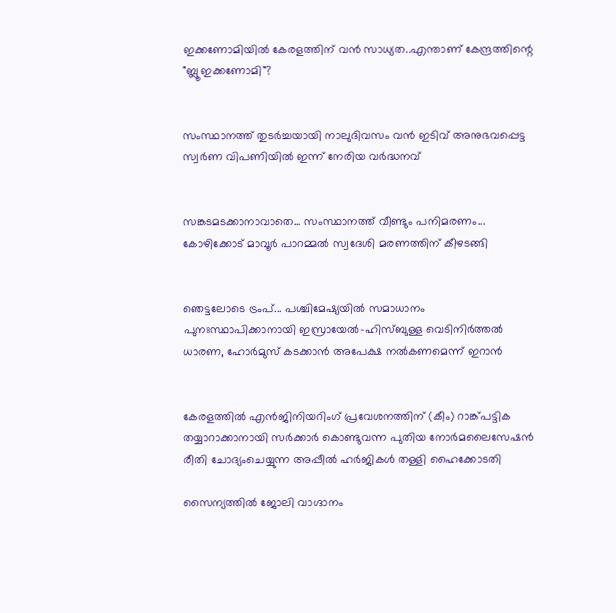ഇക്കണോമിയിൽ കേരളത്തിന് വൻ സാധ്യത..എന്താണ് കേന്ദ്രത്തിന്റെ "ബ്ലൂ ഇക്കണോമി"?


സംസ്ഥാനത്ത് തുടർച്ചയായി നാലുദിവസം വൻ ഇടിവ് അനുഭവപ്പെട്ട സ്വർണ വിപണിയിൽ ഇന്ന് നേരിയ വർദ്ധനവ്


സങ്കടമടക്കാനാവാതെ... സംസ്ഥാനത്ത് വീണ്ടും പനിമരണം... കോഴിക്കോട് മാവൂർ പാറമ്മൽ സ്വദേശി മരണത്തിന് കീഴടങ്ങി


ഞെട്ടലോടെ ട്രംപ്... പശ്ചിമേഷ്യയിൽ സമാധാനം പുനഃസ്ഥാപിക്കാനായി ഇസ്രായേൽ-ഹിസ്‌ബുള്ള വെടിനിർത്തൽ ധാരണ, ഹോർമുസ് കടക്കാൻ അപേക്ഷ നൽകണമെന്ന് ഇറാൻ


കേരളത്തിൽ എൻജിനിയറിംഗ് പ്രവേശനത്തിന് (കീം) റാങ്ക്പട്ടിക തയ്യാറാക്കാനായി സർക്കാർ കൊണ്ടുവന്ന പുതിയ നോർമലൈസേഷൻ രീതി ചോദ്യംചെയ്യുന്ന അപ്പീൽ ഹർജികൾ തള്ളി ഹൈക്കോടതി

സൈന്യത്തില്‍ ജോലി വാഗ്ദാനം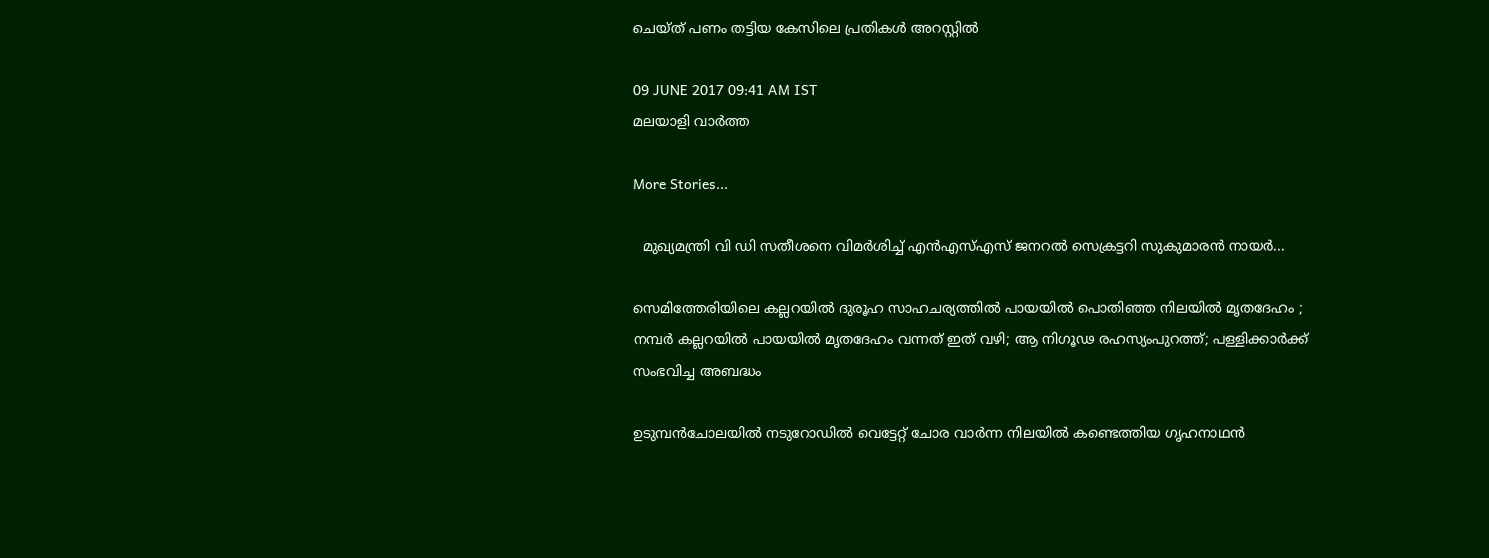ചെയ്ത് പണം തട്ടിയ കേസിലെ പ്രതികള്‍ അറസ്റ്റില്‍

09 JUNE 2017 09:41 AM IST
മലയാളി വാര്‍ത്ത

More Stories...

  മുഖ്യമന്ത്രി വി ഡി സതീശനെ വിമർശിച്ച് എൻഎസ്എസ് ജനറൽ സെക്രട്ടറി സുകുമാരൻ നായർ...

സെമിത്തേരിയിലെ കല്ലറയിൽ ദുരൂഹ സാഹചര്യത്തിൽ പായയിൽ പൊതിഞ്ഞ നിലയിൽ മൃതദേഹം ; നമ്പർ കല്ലറയിൽ പായയിൽ മൃതദേഹം വന്നത് ഇത് വഴി; ആ നിഗൂഢ രഹസ്യംപുറത്ത്; പള്ളിക്കാർക്ക് സംഭവിച്ച അബദ്ധം

ഉടുമ്പൻചോലയിൽ നടുറോഡിൽ വെട്ടേറ്റ് ചോര വാർന്ന നിലയിൽ കണ്ടെത്തിയ ഗൃഹനാഥൻ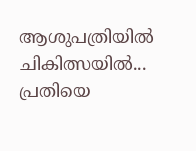ആശുപത്രിയിൽ ചികിത്സയിൽ... പ്രതിയെ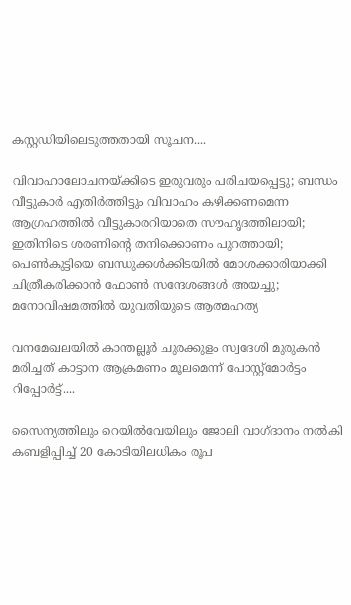കസ്റ്റഡിയിലെടുത്തതായി സൂചന....

വിവാഹാലോചനയ്ക്കിടെ ഇരുവരും പരിചയപ്പെട്ടു; ബന്ധം വീട്ടുകാർ എതിർത്തിട്ടും വിവാഹം കഴിക്കണമെന്ന ആഗ്രഹത്തിൽ‍ വീട്ടുകാരറിയാതെ സൗഹൃദത്തിലായി; ഇതിനിടെ ശരണിന്റെ തനിക്കൊണം പുറത്തായി; പെൺകുട്ടിയെ ബന്ധുക്കൾക്കിടയിൽ മോശക്കാരിയാക്കി ചിത്രീകരിക്കാൻ ഫോൺ സന്ദേശങ്ങൾ അയച്ചു; മനോവിഷമത്തിൽ യുവതിയുടെ ആത്മഹത്യ

വനമേഖലയിൽ കാന്തല്ലൂർ ചുരക്കുളം സ്വദേശി മുരുകൻ മരിച്ചത് കാട്ടാന ആക്രമണം മൂലമെന്ന് പോസ്റ്റ്മോർട്ടം റിപ്പോർട്ട്....

സൈന്യത്തിലും റെയില്‍വേയിലും ജോലി വാഗ്ദാനം നല്‍കി കബളിപ്പിച്ച് 20 കോടിയിലധികം രൂപ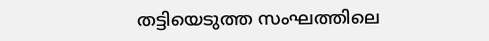തട്ടിയെടുത്ത സംഘത്തിലെ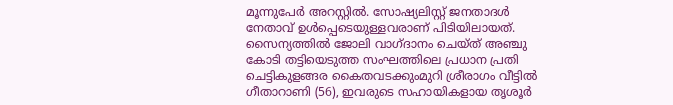മൂന്നുപേര്‍ അറസ്റ്റില്‍. സോഷ്യലിസ്റ്റ് ജനതാദള്‍ നേതാവ് ഉള്‍പ്പെടെയുള്ളവരാണ് പിടിയിലായത്. സൈന്യത്തില്‍ ജോലി വാഗ്ദാനം ചെയ്ത് അഞ്ചു കോടി തട്ടിയെടുത്ത സംഘത്തിലെ പ്രധാന പ്രതി ചെട്ടികുളങ്ങര കൈതവടക്കുംമുറി ശ്രീരാഗം വീട്ടില്‍ ഗീതാറാണി (56), ഇവരുടെ സഹായികളായ തൃശൂര്‍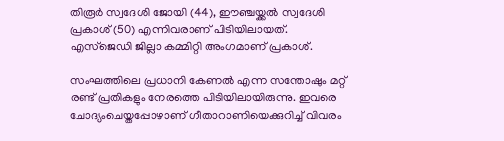തിരൂര്‍ സ്വദേശി ജോയി (44), ഈഞ്ചയ്ക്കല്‍ സ്വദേശി പ്രകാശ് (50) എന്നിവരാണ് പിടിയിലായത്. എസ്‌ജെഡി ജില്ലാ കമ്മിറ്റി അംഗമാണ് പ്രകാശ്.

സംഘത്തിലെ പ്രധാനി കേണല്‍ എന്ന സന്തോഷും മറ്റ് രണ്ട് പ്രതികളും നേരത്തെ പിടിയിലായിരുന്നു. ഇവരെ ചോദ്യംചെയ്തപ്പോഴാണ് ഗീതാറാണിയെക്കുറിച്ച് വിവരം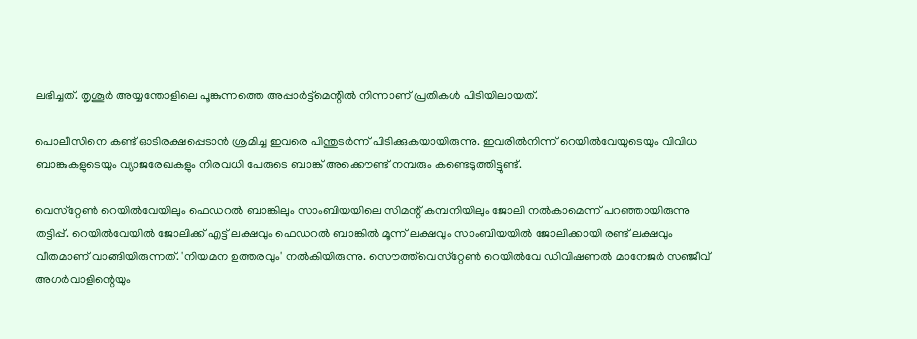ലഭിച്ചത്. തൃശൂര്‍ അയ്യന്തോളിലെ പൂങ്കുന്നത്തെ അപ്പാര്‍ട്ട്‌മെന്റില്‍ നിന്നാണ് പ്രതികള്‍ പിടിയിലായത്.

പൊലീസിനെ കണ്ട് ഓടിരക്ഷപ്പെടാന്‍ ശ്രമിച്ച ഇവരെ പിന്തുടര്‍ന്ന് പിടിക്കുകയായിരുന്നു. ഇവരില്‍നിന്ന് റെയില്‍വേയുടെയും വിവിധ ബാങ്കുകളുടെയും വ്യാജരേഖകളും നിരവധി പേരുടെ ബാങ്ക് അക്കൌണ്ട് നമ്പരും കണ്ടെടുത്തിട്ടുണ്ട്.

വെസ്‌റ്റേണ്‍ റെയില്‍വേയിലും ഫെഡറല്‍ ബാങ്കിലും സാംബിയയിലെ സിമന്റ് കമ്പനിയിലും ജോലി നല്‍കാമെന്ന് പറഞ്ഞായിരുന്നു തട്ടിപ്പ്. റെയില്‍വേയില്‍ ജോലിക്ക് എട്ട് ലക്ഷവും ഫെഡറല്‍ ബാങ്കില്‍ മൂന്ന് ലക്ഷവും സാംബിയയില്‍ ജോലിക്കായി രണ്ട് ലക്ഷവും വീതമാണ് വാങ്ങിയിരുന്നത്. 'നിയമന ഉത്തരവും' നല്‍കിയിരുന്നു. സൌത്ത്‌വെസ്‌റ്റേണ്‍ റെയില്‍വേ ഡിവിഷണല്‍ മാനേജര്‍ സഞ്ജീവ് അഗര്‍വാളിന്റെയും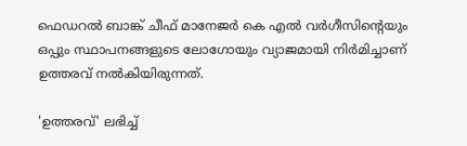ഫെഡറല്‍ ബാങ്ക് ചീഫ് മാനേജര്‍ കെ എല്‍ വര്‍ഗീസിന്റെയും ഒപ്പും സ്ഥാപനങ്ങളുടെ ലോഗോയും വ്യാജമായി നിര്‍മിച്ചാണ് ഉത്തരവ് നല്‍കിയിരുന്നത്.

'ഉത്തരവ്' ലഭിച്ച്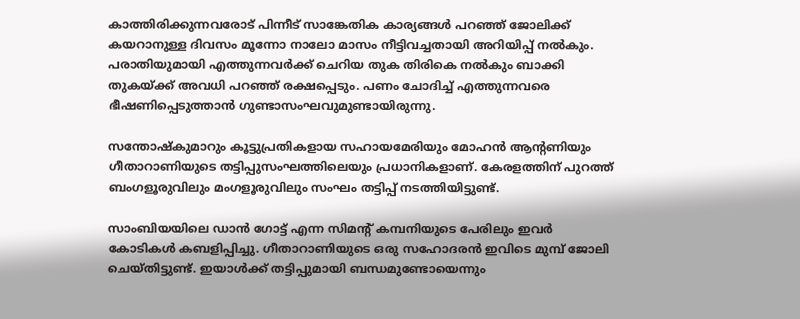കാത്തിരിക്കുന്നവരോട് പിന്നീട് സാങ്കേതിക കാര്യങ്ങള്‍ പറഞ്ഞ് ജോലിക്ക് കയറാനുള്ള ദിവസം മൂന്നോ നാലോ മാസം നീട്ടിവച്ചതായി അറിയിപ്പ് നല്‍കും. പരാതിയുമായി എത്തുന്നവര്‍ക്ക് ചെറിയ തുക തിരികെ നല്‍കും ബാക്കി തുകയ്ക്ക് അവധി പറഞ്ഞ് രക്ഷപ്പെടും. പണം ചോദിച്ച് എത്തുന്നവരെ ഭീഷണിപ്പെടുത്താന്‍ ഗുണ്ടാസംഘവുമുണ്ടായിരുന്നു.

സന്തോഷ്‌കുമാറും കൂട്ടുപ്രതികളായ സഹായമേരിയും മോഹന്‍ ആന്റണിയും ഗീതാറാണിയുടെ തട്ടിപ്പുസംഘത്തിലെയും പ്രധാനികളാണ്. കേരളത്തിന് പുറത്ത് ബംഗളൂരുവിലും മംഗളൂരുവിലും സംഘം തട്ടിപ്പ് നടത്തിയിട്ടുണ്ട്.

സാംബിയയിലെ ഡാന്‍ ഗോട്ട് എന്ന സിമന്റ് കമ്പനിയുടെ പേരിലും ഇവര്‍ കോടികള്‍ കബളിപ്പിച്ചു. ഗീതാറാണിയുടെ ഒരു സഹോദരന്‍ ഇവിടെ മുമ്പ് ജോലി ചെയ്തിട്ടുണ്ട്. ഇയാള്‍ക്ക് തട്ടിപ്പുമായി ബന്ധമുണ്ടോയെന്നും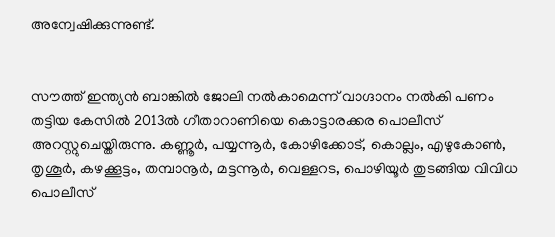അന്വേഷിക്കുന്നുണ്ട്.


സൗത്ത് ഇന്ത്യന്‍ ബാങ്കില്‍ ജോലി നല്‍കാമെന്ന് വാഗ്ദാനം നല്‍കി പണം തട്ടിയ കേസില്‍ 2013ല്‍ ഗീതാറാണിയെ കൊട്ടാരക്കര പൊലീസ് അറസ്റ്റുചെയ്തിരുന്നു. കണ്ണൂര്‍, പയ്യന്നൂര്‍, കോഴിക്കോട്, കൊല്ലം, എഴുകോണ്‍, തൃശൂര്‍, കഴക്കൂട്ടം, തമ്പാനൂര്‍, മട്ടന്നൂര്‍, വെള്ളറട, പൊഴിയൂര്‍ തുടങ്ങിയ വിവിധ പൊലീസ്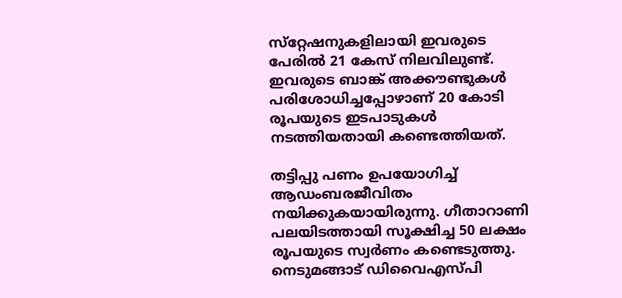സ്‌റ്റേഷനുകളിലായി ഇവരുടെ പേരില്‍ 21 കേസ് നിലവിലുണ്ട്. ഇവരുടെ ബാങ്ക് അക്കൗണ്ടുകള്‍ പരിശോധിച്ചപ്പോഴാണ് 20 കോടി രൂപയുടെ ഇടപാടുകള്‍ നടത്തിയതായി കണ്ടെത്തിയത്.

തട്ടിപ്പു പണം ഉപയോഗിച്ച് ആഡംബരജീവിതം നയിക്കുകയായിരുന്നു. ഗീതാറാണി പലയിടത്തായി സൂക്ഷിച്ച 50 ലക്ഷം രൂപയുടെ സ്വര്‍ണം കണ്ടെടുത്തു. നെടുമങ്ങാട് ഡിവൈഎസ്പി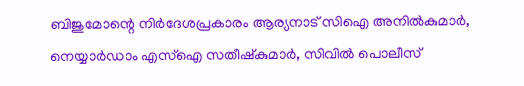ബിജുമോന്റെ നിര്‍ദേശപ്രകാരം ആര്യനാട് സിഐ അനില്‍കുമാര്‍, നെയ്യാര്‍ഡാം എസ്‌ഐ സതീഷ്‌കുമാര്‍, സിവില്‍ പൊലീസ്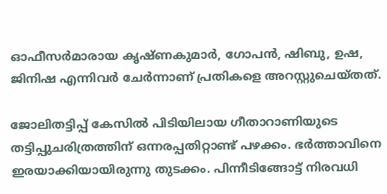ഓഫീസര്‍മാരായ കൃഷ്ണകുമാര്‍, ഗോപന്‍, ഷിബു, ഉഷ, ജിനിഷ എന്നിവര്‍ ചേര്‍ന്നാണ് പ്രതികളെ അറസ്റ്റുചെയ്തത്.

ജോലിതട്ടിപ്പ് കേസില്‍ പിടിയിലായ ഗീതാറാണിയുടെ തട്ടിപ്പുചരിത്രത്തിന് ഒന്നരപ്പതിറ്റാണ്ട് പഴക്കം. ഭര്‍ത്താവിനെ ഇരയാക്കിയായിരുന്നു തുടക്കം. പിന്നീടിങ്ങോട്ട് നിരവധി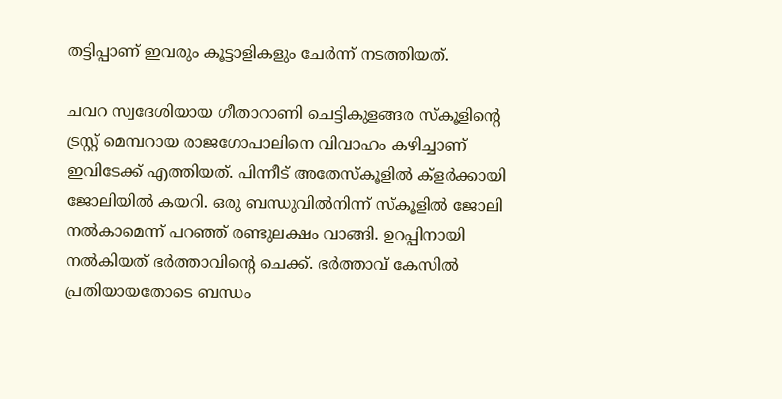തട്ടിപ്പാണ് ഇവരും കൂട്ടാളികളും ചേര്‍ന്ന് നടത്തിയത്.

ചവറ സ്വദേശിയായ ഗീതാറാണി ചെട്ടികുളങ്ങര സ്‌കൂളിന്റെ ട്രസ്റ്റ് മെമ്പറായ രാജഗോപാലിനെ വിവാഹം കഴിച്ചാണ് ഇവിടേക്ക് എത്തിയത്. പിന്നീട് അതേസ്‌കൂളില്‍ ക്‌ളര്‍ക്കായി ജോലിയില്‍ കയറി. ഒരു ബന്ധുവില്‍നിന്ന് സ്‌കൂളില്‍ ജോലി നല്‍കാമെന്ന് പറഞ്ഞ് രണ്ടുലക്ഷം വാങ്ങി. ഉറപ്പിനായി നല്‍കിയത് ഭര്‍ത്താവിന്റെ ചെക്ക്. ഭര്‍ത്താവ് കേസില്‍ പ്രതിയായതോടെ ബന്ധം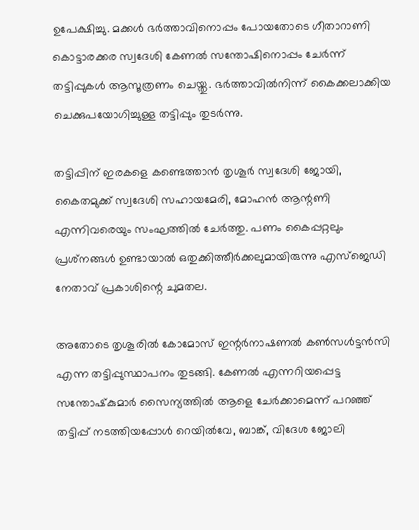ഉപേക്ഷിച്ചു. മക്കള്‍ ഭര്‍ത്താവിനൊപ്പം പോയതോടെ ഗീതാറാണി കൊട്ടാരക്കര സ്വദേശി കേണല്‍ സന്തോഷിനൊപ്പം ചേര്‍ന്ന് തട്ടിപ്പുകള്‍ ആസൂത്രണം ചെയ്തു. ഭര്‍ത്താവില്‍നിന്ന് കൈക്കലാക്കിയ ചെക്കുപയോഗിച്ചുള്ള തട്ടിപ്പും തുടര്‍ന്നു.

തട്ടിപ്പിന് ഇരകളെ കണ്ടെത്താന്‍ തൃശൂര്‍ സ്വദേശി ജോയി, കൈതമുക്ക് സ്വദേശി സഹായമേരി, മോഹന്‍ ആന്റണി എന്നിവരെയും സംഘത്തില്‍ ചേര്‍ത്തു. പണം കൈപ്പറ്റലും പ്രശ്‌നങ്ങള്‍ ഉണ്ടായാല്‍ ഒതുക്കിത്തീര്‍ക്കലുമായിരുന്നു എസ്‌ജെഡി നേതാവ് പ്രകാശിന്റെ ചുമതല.

അതോടെ തൃശൂരില്‍ കോമോസ് ഇന്റര്‍നാഷണല്‍ കണ്‍സള്‍ട്ടന്‍സി എന്ന തട്ടിപ്പുസ്ഥാപനം തുടങ്ങി. കേണല്‍ എന്നറിയപ്പെട്ട സന്തോഷ്‌കുമാര്‍ സൈന്യത്തില്‍ ആളെ ചേര്‍ക്കാമെന്ന് പറഞ്ഞ് തട്ടിപ്പ് നടത്തിയപ്പോള്‍ റെയില്‍വേ, ബാങ്ക്, വിദേശ ജോലി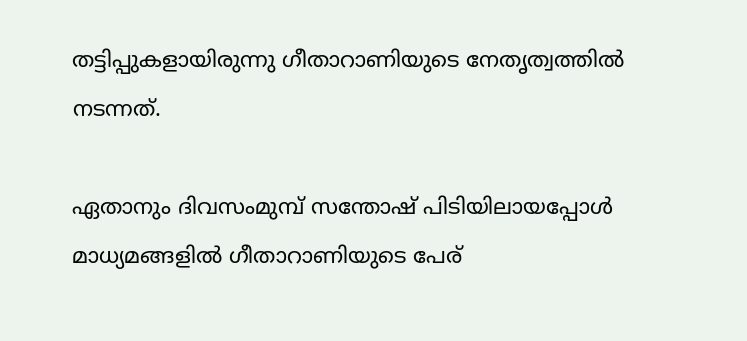തട്ടിപ്പുകളായിരുന്നു ഗീതാറാണിയുടെ നേതൃത്വത്തില്‍ നടന്നത്.

ഏതാനും ദിവസംമുമ്പ് സന്തോഷ് പിടിയിലായപ്പോള്‍ മാധ്യമങ്ങളില്‍ ഗീതാറാണിയുടെ പേര്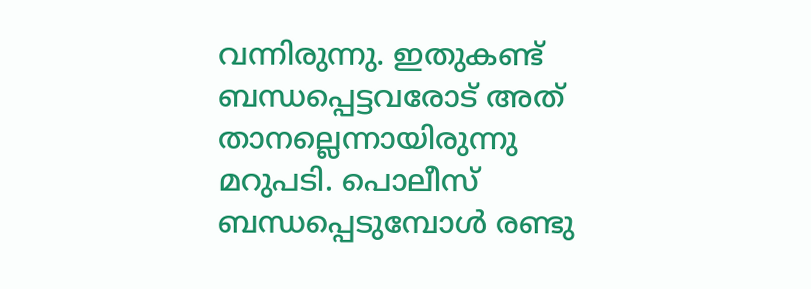വന്നിരുന്നു. ഇതുകണ്ട് ബന്ധപ്പെട്ടവരോട് അത് താനല്ലെന്നായിരുന്നു മറുപടി. പൊലീസ് ബന്ധപ്പെടുമ്പോള്‍ രണ്ടു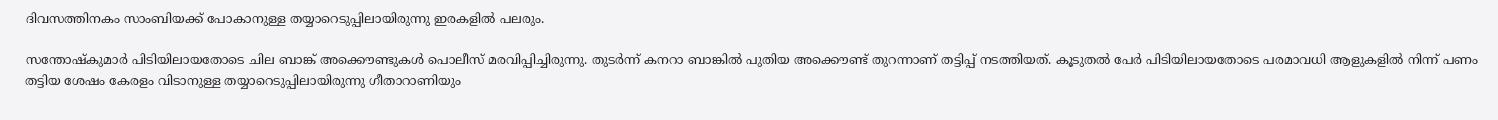ദിവസത്തിനകം സാംബിയക്ക് പോകാനുള്ള തയ്യാറെടുപ്പിലായിരുന്നു ഇരകളില്‍ പലരും.

സന്തോഷ്‌കുമാര്‍ പിടിയിലായതോടെ ചില ബാങ്ക് അക്കൌണ്ടുകള്‍ പൊലീസ് മരവിപ്പിച്ചിരുന്നു. തുടര്‍ന്ന് കനറാ ബാങ്കില്‍ പുതിയ അക്കൌണ്ട് തുറന്നാണ് തട്ടിപ്പ് നടത്തിയത്. കൂടുതല്‍ പേര്‍ പിടിയിലായതോടെ പരമാവധി ആളുകളില്‍ നിന്ന് പണം തട്ടിയ ശേഷം കേരളം വിടാനുള്ള തയ്യാറെടുപ്പിലായിരുന്നു ഗീതാറാണിയും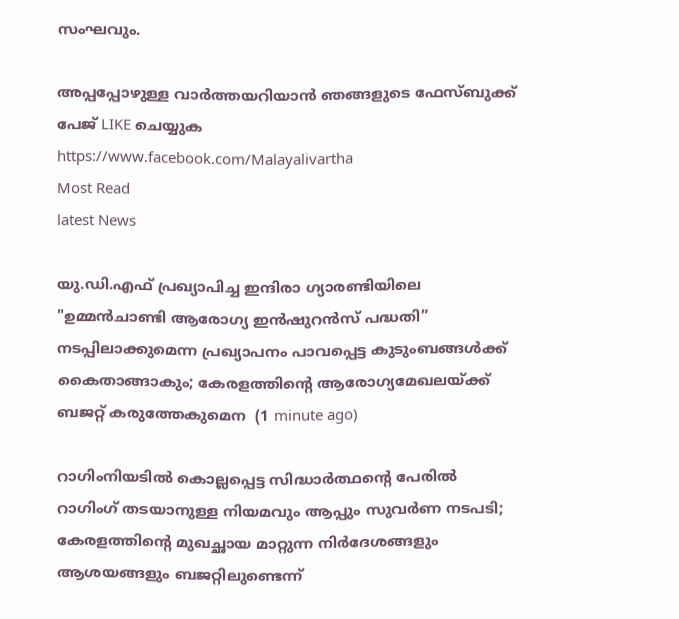സംഘവും.

അപ്പപ്പോഴുള്ള വാര്‍ത്തയറിയാന്‍ ഞങ്ങളുടെ ഫേസ്‌ബുക്ക്‌ പേജ് LIKE ചെയ്യുക
https://www.facebook.com/Malayalivartha
Most Read
latest News

യു.ഡി.എഫ് പ്രഖ്യാപിച്ച ഇന്ദിരാ ഗ്യാരണ്ടിയിലെ "ഉമ്മൻചാണ്ടി ആരോഗ്യ ഇൻഷുറൻസ് പദ്ധതി” നടപ്പിലാക്കുമെന്ന പ്രഖ്യാപനം പാവപ്പെട്ട കുടുംബങ്ങൾക്ക് കൈതാങ്ങാകും; കേരളത്തിന്റെ ആരോഗ്യമേഖലയ്ക്ക് ബജറ്റ് കരുത്തേകുമെന  (1 minute ago)

റാഗിംനിയടില്‍ കൊല്ലപ്പെട്ട സിദ്ധാര്‍ത്ഥന്റെ പേരില്‍ റാഗിംഗ് തടയാനുള്ള നിയമവും ആപ്പും സുവര്‍ണ നടപടി; കേരളത്തിന്റെ മുഖച്ഛായ മാറ്റുന്ന നിര്‍ദേശങ്ങളും ആശയങ്ങളും ബജറ്റിലുണ്ടെന്ന്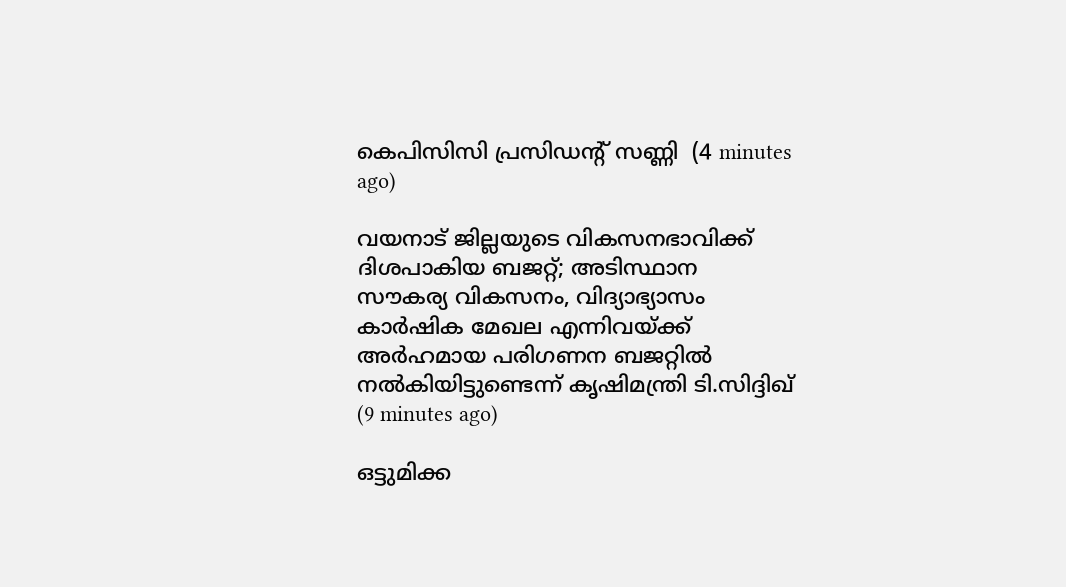കെപിസിസി പ്രസിഡന്റ് സണ്ണി  (4 minutes ago)

വയനാട് ജില്ലയുടെ വികസനഭാവിക്ക് ദിശപാകിയ ബജറ്റ്; അടിസ്ഥാന സൗകര്യ വികസനം, വിദ്യാഭ്യാസം കാര്‍ഷിക മേഖല എന്നിവയ്ക്ക് അര്‍ഹമായ പരിഗണന ബജറ്റില്‍ നല്‍കിയിട്ടുണ്ടെന്ന് കൃഷിമന്ത്രി ടി.സിദ്ദിഖ്  (9 minutes ago)

ഒട്ടുമിക്ക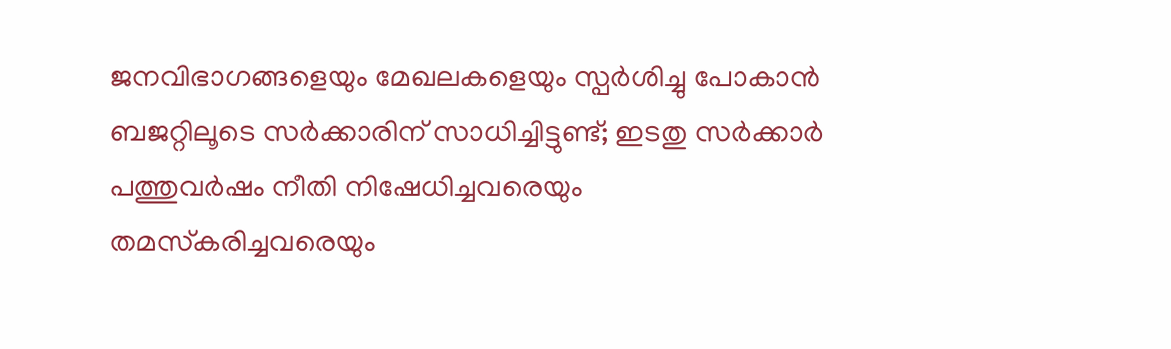ജനവിഭാഗങ്ങളെയും മേഖലകളെയും സ്പര്‍ശിച്ചു പോകാന്‍ ബജറ്റിലൂടെ സര്‍ക്കാരിന് സാധിച്ചിട്ടുണ്ട്; ഇടതു സര്‍ക്കാര്‍ പത്തുവര്‍ഷം നീതി നിഷേധിച്ചവരെയും തമസ്‌കരിച്ചവരെയും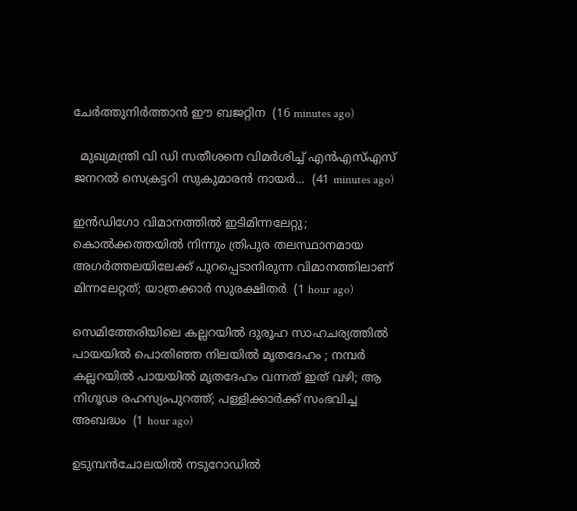ചേര്‍ത്തുനിര്‍ത്താന്‍ ഈ ബജറ്റിന  (16 minutes ago)

  മുഖ്യമന്ത്രി വി ഡി സതീശനെ വിമർശിച്ച് എൻഎസ്എസ് ജനറൽ സെക്രട്ടറി സുകുമാരൻ നായർ...  (41 minutes ago)

ഇൻഡിഗോ വിമാനത്തിൽ ഇടിമിന്നലേറ്റു; കൊൽക്കത്തയിൽ നിന്നും ത്രിപുര തലസ്ഥാനമായ അഗർത്തലയിലേക്ക് പുറപ്പെടാനിരുന്ന വിമാനത്തിലാണ് മിന്നലേറ്റത്; യാത്രക്കാർ സുരക്ഷിതർ  (1 hour ago)

സെമിത്തേരിയിലെ കല്ലറയിൽ ദുരൂഹ സാഹചര്യത്തിൽ പായയിൽ പൊതിഞ്ഞ നിലയിൽ മൃതദേഹം ; നമ്പർ കല്ലറയിൽ പായയിൽ മൃതദേഹം വന്നത് ഇത് വഴി; ആ നിഗൂഢ രഹസ്യംപുറത്ത്; പള്ളിക്കാർക്ക് സംഭവിച്ച അബദ്ധം  (1 hour ago)

ഉടുമ്പൻചോലയിൽ നടുറോഡിൽ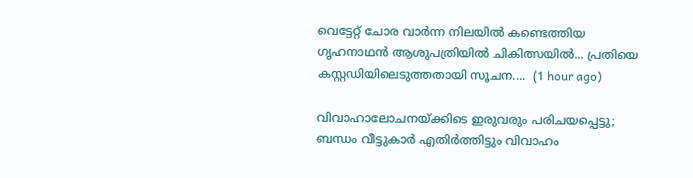വെട്ടേറ്റ് ചോര വാർന്ന നിലയിൽ കണ്ടെത്തിയ ഗൃഹനാഥൻ ആശുപത്രിയിൽ ചികിത്സയിൽ... പ്രതിയെ കസ്റ്റഡിയിലെടുത്തതായി സൂചന....  (1 hour ago)

വിവാഹാലോചനയ്ക്കിടെ ഇരുവരും പരിചയപ്പെട്ടു; ബന്ധം വീട്ടുകാർ എതിർത്തിട്ടും വിവാഹം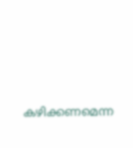കഴിക്കണമെന്ന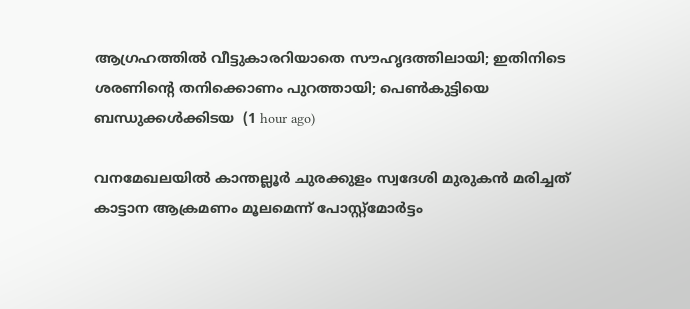ആഗ്രഹത്തിൽ‍ വീട്ടുകാരറിയാതെ സൗഹൃദത്തിലായി; ഇതിനിടെ ശരണിന്റെ തനിക്കൊണം പുറത്തായി; പെൺകുട്ടിയെ ബന്ധുക്കൾക്കിടയ  (1 hour ago)

വനമേഖലയിൽ കാന്തല്ലൂർ ചുരക്കുളം സ്വദേശി മുരുകൻ മരിച്ചത് കാട്ടാന ആക്രമണം മൂലമെന്ന് പോസ്റ്റ്മോർട്ടം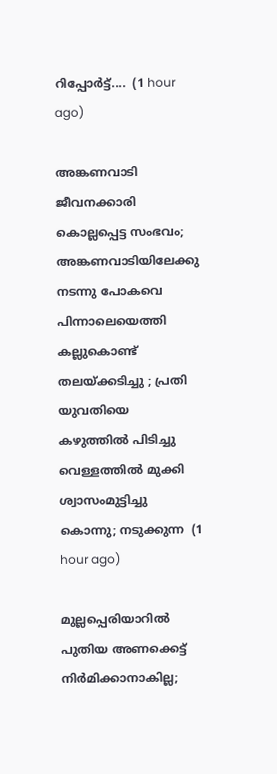റിപ്പോർട്ട്....  (1 hour ago)

അങ്കണവാടി ജീവനക്കാരി കൊല്ലപ്പെട്ട സംഭവം; അങ്കണവാടിയിലേക്കു നടന്നു പോകവെ പിന്നാലെയെത്തി കല്ലുകൊണ്ട് തലയ്ക്കടിച്ചു ; പ്രതി യുവതിയെ കഴുത്തിൽ പിടിച്ചു വെള്ളത്തിൽ മുക്കി ശ്വാസംമുട്ടിച്ചു കൊന്നു; നടുക്കുന്ന  (1 hour ago)

മുല്ലപ്പെരിയാറിൽ പുതിയ അണക്കെട്ട് നിർമിക്കാനാകില്ല;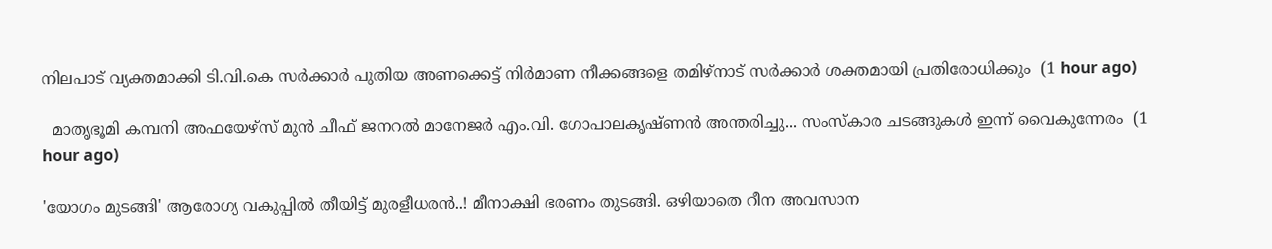നിലപാട് വ്യക്തമാക്കി ടി.വി.കെ സർക്കാർ പുതിയ അണക്കെട്ട് നിർമാണ നീക്കങ്ങളെ തമിഴ്‌നാട് സർക്കാർ ശക്തമായി പ്രതിരോധിക്കും  (1 hour ago)

  മാതൃഭൂമി കമ്പനി അഫയേഴ്സ് മുൻ ചീഫ് ജനറൽ മാനേജർ എം.വി. ഗോപാലകൃഷ്ണൻ അന്തരിച്ചു... സംസ്കാര ചടങ്ങുകൾ ഇന്ന് വൈകുന്നേരം  (1 hour ago)

'യോഗം മുടങ്ങി' ആരോഗ്യ വകുപ്പിൽ തീയിട്ട് മുരളീധരൻ..! മീനാക്ഷി ഭരണം തുടങ്ങി. ഒഴിയാതെ റീന അവസാന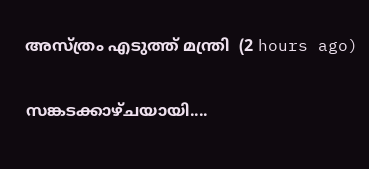അസ്ത്രം എടുത്ത് മന്ത്രി  (2 hours ago)

സങ്കടക്കാഴ്ചയായി....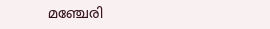മഞ്ചേരി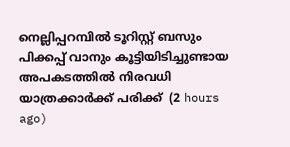നെല്ലിപ്പറമ്പിൽ ടൂറിസ്റ്റ് ബസും പിക്കപ്പ് വാനും കൂട്ടിയിടിച്ചുണ്ടായ അപകടത്തിൽ നിരവധി യാത്രക്കാർക്ക് പരിക്ക്  (2 hours ago)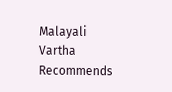Malayali Vartha Recommends